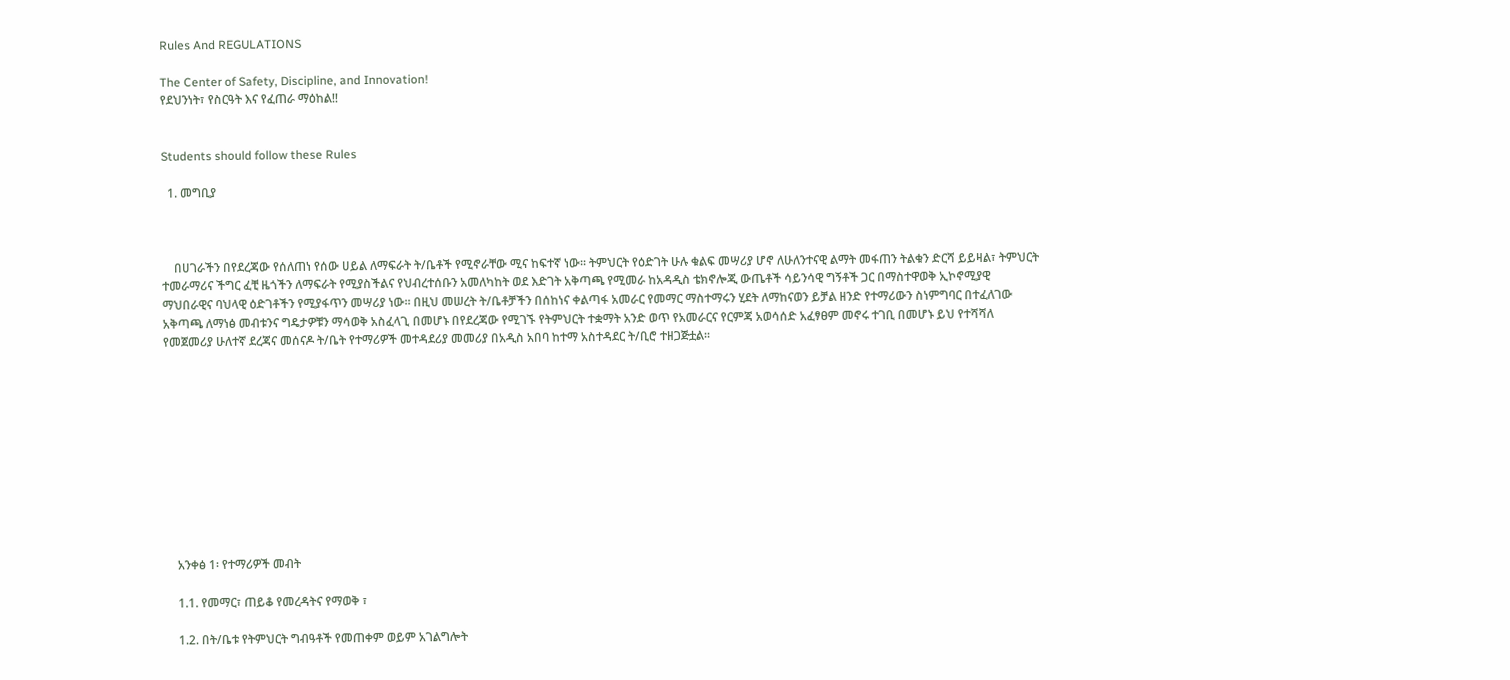Rules And REGULATIONS

The Center of Safety, Discipline, and Innovation!
የደህንነት፣ የስርዓት እና የፈጠራ ማዕከል!!


Students should follow these Rules

  1. መግቢያ



    በሀገራችን በየደረጃው የሰለጠነ የሰው ሀይል ለማፍራት ት/ቤቶች የሚኖራቸው ሚና ከፍተኛ ነው፡፡ ትምህርት የዕድገት ሁሉ ቁልፍ መሣሪያ ሆኖ ለሁለንተናዊ ልማት መፋጠን ትልቁን ድርሻ ይይዛል፣ ትምህርት ተመራማሪና ችግር ፈቺ ዜጎችን ለማፍራት የሚያስችልና የህብረተሰቡን አመለካከት ወደ እድገት አቅጣጫ የሚመራ ከአዳዲስ ቴክኖሎጂ ውጤቶች ሳይንሳዊ ግኝቶች ጋር በማስተዋወቅ ኢኮኖሚያዊ ማህበራዊና ባህላዊ ዕድገቶችን የሚያፋጥን መሣሪያ ነው፡፡ በዚህ መሠረት ት/ቤቶቻችን በሰከነና ቀልጣፋ አመራር የመማር ማስተማሩን ሂደት ለማከናወን ይቻል ዘንድ የተማሪውን ስነምግባር በተፈለገው አቅጣጫ ለማነፅ መብቱንና ግዴታዎቹን ማሳወቅ አስፈላጊ በመሆኑ በየደረጃው የሚገኙ የትምህርት ተቋማት አንድ ወጥ የአመራርና የርምጃ አወሳሰድ አፈፃፀም መኖሩ ተገቢ በመሆኑ ይህ የተሻሻለ የመጀመሪያ ሁለተኛ ደረጃና መሰናዶ ት/ቤት የተማሪዎች መተዳደሪያ መመሪያ በአዲስ አበባ ከተማ አስተዳደር ት/ቢሮ ተዘጋጅቷል፡፡











    አንቀፅ 1፡ የተማሪዎች መብት

    1.1. የመማር፣ ጠይቆ የመረዳትና የማወቅ ፣

    1.2. በት/ቤቱ የትምህርት ግብዓቶች የመጠቀም ወይም አገልግሎት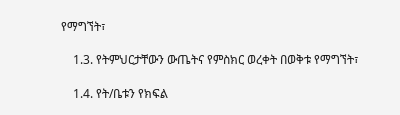የማግኘት፣

    1.3. የትምህርታቸውን ውጤትና የምስክር ወረቀት በወቅቱ የማግኘት፣

    1.4. የት/ቤቱን የክፍል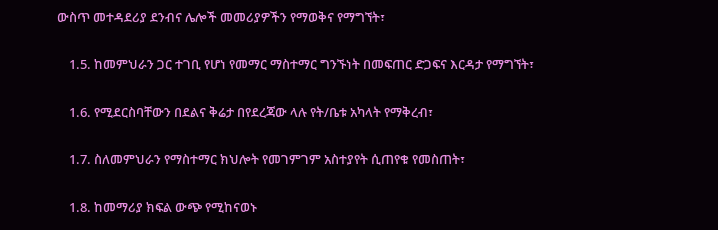ውስጥ መተዳደሪያ ደንብና ሌሎች መመሪያዎችን የማወቅና የማግኘት፣

    1.5. ከመምህራን ጋር ተገቢ የሆነ የመማር ማስተማር ግንኙነት በመፍጠር ድጋፍና እርዳታ የማግኘት፣

    1.6. የሚደርስባቸውን በደልና ቅሬታ በየደረጃው ላሉ የት/ቤቱ አካላት የማቅረብ፣

    1.7. ስለመምህራን የማስተማር ክህሎት የመገምገም አስተያየት ሲጠየቁ የመስጠት፣

    1.8. ከመማሪያ ክፍል ውጭ የሚከናወኑ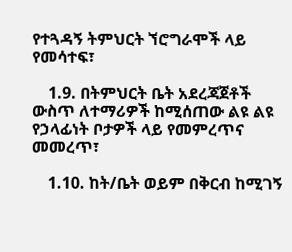የተጓዳኝ ትምህርት ኘሮግራሞች ላይ የመሳተፍ፣

    1.9. በትምህርት ቤት አደረጃጀቶች ውስጥ ለተማሪዎች ከሚሰጠው ልዩ ልዩ የኃላፊነት ቦታዎች ላይ የመምረጥና መመረጥ፣

    1.10. ከት/ቤት ወይም በቅርብ ከሚገኝ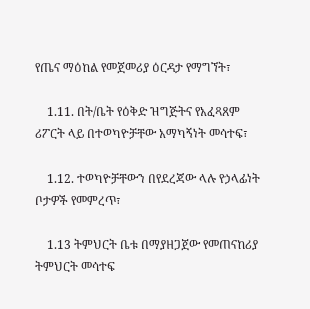የጤና ማዕከል የመጀመሪያ ዕርዳታ የማግኘት፣

    1.11. በት/ቤት የዕቅድ ዝግጅትና የአፈጻጸም ሪፖርት ላይ በተወካዮቻቸው አማካኝነት መሳተፍ፣

    1.12. ተወካዮቻቸውን በየደረጃው ላሉ የኃላፊነት ቦታዎች የመምረጥ፣

    1.13 ትምህርት ቤቱ በማያዘጋጀው የመጠናከሪያ ትምህርት መሳተፍ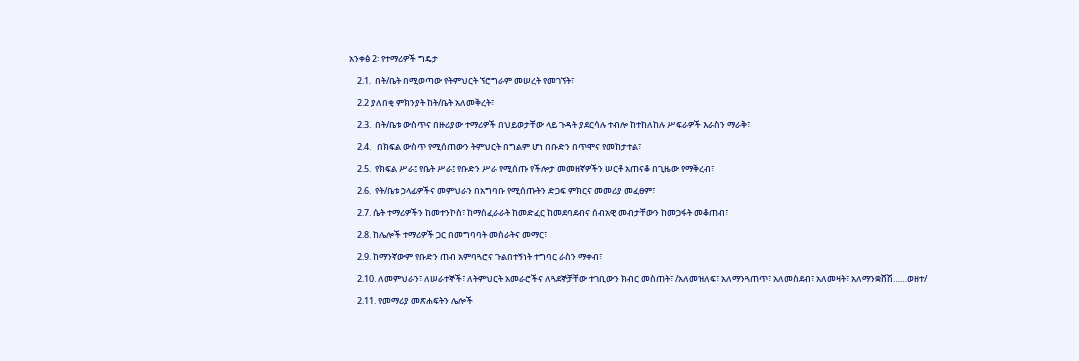አንቀፅ 2፡ የተማሪዎች ግዴታ

    2.1.  በት/ቤት በሚወጣው የትምህርት ኘሮግራም መሠረት የመገኘት፣

    2.2 ያለበቂ ምክንያት ከት/ቤት አለመቅረት፣

    2.3.  በት/ቤቱ ውስጥና በዙሪያው ተማሪዎች በህይወታቸው ላይ ጉዳት ያደርሳሉ ተብሎ ከተከለከሉ ሥፍራዎች እራስን ማራቅ፣

    2.4.   በክፍል ውስጥ የሚሰጠውን ትምህርት በግልም ሆነ በቡድን በጥሞና የመከታተል፣

    2.5.  የክፍል ሥራ፤ የቤት ሥራ፤ የቡድን ሥራ የሚሰጡ የችሎታ መመዘኛዎችን ሠርቶ አጠናቆ በጊዜው የማቅረብ፣

    2.6.  የት/ቤቱ ኃላፊዎችና መምህራን በአግባቡ የሚሰጡትን ድጋፍ ምክርና መመሪያ መፈፀም፣

    2.7. ሴት ተማሪዎችን ከመተንኮስ፣ ከማስፈራራት ከመድፈር ከመደባደብና ሰብአዊ መብታቸውን ከመጋፋት መቆጠብ፣

    2.8. ከሌሎች ተማሪዎች ጋር በመግባባት መስራትና መማር፣

    2.9. ከማንኛውም የቡድን ጠብ አምባጓሮና ጉልበተኝነት ተግባር ራስን ማቀብ፣

    2.10. ለመምህራን፣ ለሠራተኞች፣ ለትምህርት አመራሮችና ለጓደኞቻቸው ተገቢውን ክብር መስጠት፣ /አለመዝለፍ፣ አለማንጓጠጥ፣ አለመስደብ፣ አለመዛት፣ አለማንቋሸሽ……ወዘተ/

    2.11. የመማሪያ መጽሐፍትን ሌሎች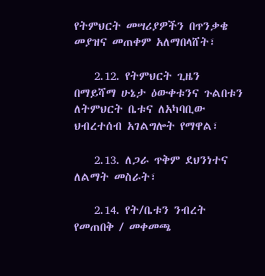የትምህርት መሣሪያዎችን በጥንቃቄ መያዝና መጠቀም አለማበላሸት፣

    2.12. የትምህርት ጊዜን በማይሻማ ሁኔታ ዕውቀቱንና ጉልበቱን ለትምህርት ቤቱና ለአካባቢው ህብረተሰብ አገልግሎት የማዋል፣

    2.13. ለጋራ ጥቅም ደህንነተና ለልማት መስራት፣

    2.14. የት/ቤቱን ንብረት የመጠበቅ / መቀመጫ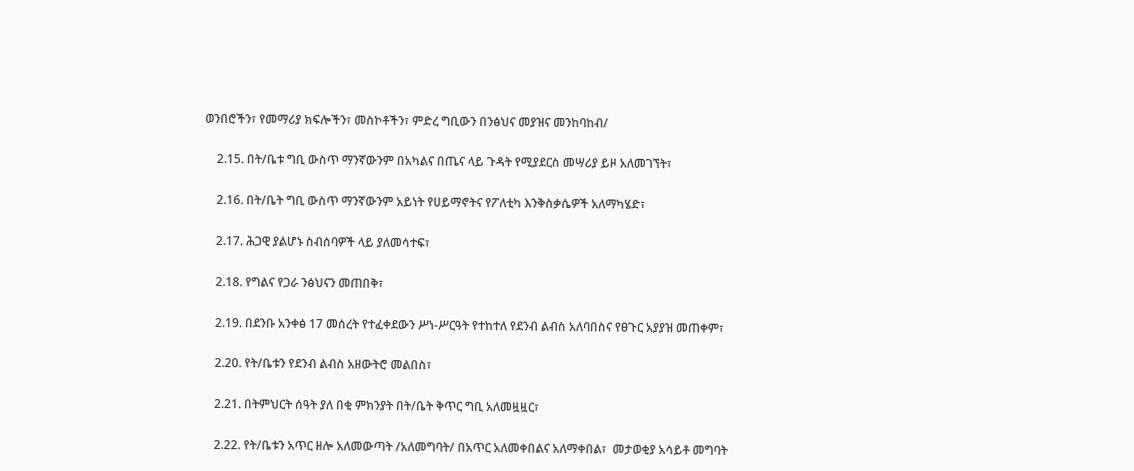ወንበሮችን፣ የመማሪያ ክፍሎችን፣ መስኮቶችን፣ ምድረ ግቢውን በንፅህና መያዝና መንከባከብ/

    2.15. በት/ቤቱ ግቢ ውስጥ ማንኛውንም በአካልና በጤና ላይ ጉዳት የሚያደርስ መሣሪያ ይዞ አለመገኘት፣

    2.16. በት/ቤት ግቢ ውስጥ ማንኛውንም አይነት የሀይማኖትና የፖለቲካ እንቅስቃሴዎች አለማካሄድ፣

    2.17. ሕጋዊ ያልሆኑ ስብሰባዎች ላይ ያለመሳተፍ፣

    2.18. የግልና የጋራ ንፅህናን መጠበቅ፣

    2.19. በደንቡ አንቀፅ 17 መሰረት የተፈቀደውን ሥነ-ሥርዓት የተከተለ የደንብ ልብስ አለባበስና የፀጉር አያያዝ መጠቀም፣

    2.20. የት/ቤቱን የደንብ ልብስ አዘውትሮ መልበስ፣

    2.21. በትምህርት ሰዓት ያለ በቂ ምክንያት በት/ቤት ቅጥር ግቢ አለመዟዟር፣

    2.22. የት/ቤቱን አጥር ዘሎ አለመውጣት /አለመግባት/ በአጥር አለመቀበልና አለማቀበል፣  መታወቂያ አሳይቶ መግባት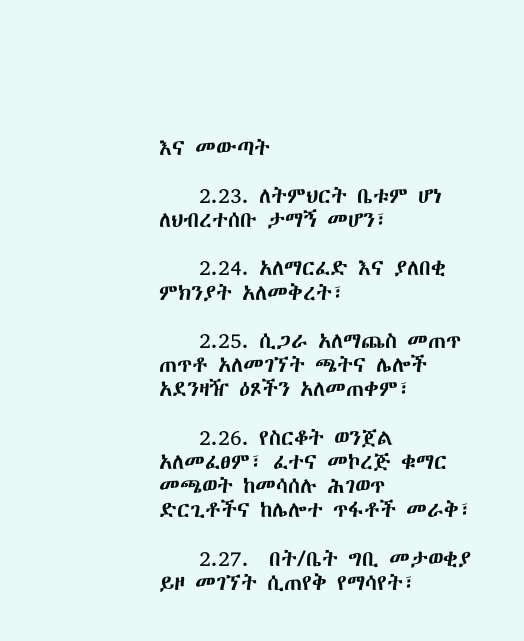እና መውጣት

    2.23. ለትምህርት ቤቱም ሆነ ለህብረተሰቡ ታማኝ መሆን፣

    2.24. አለማርፈድ እና ያለበቂ ምክንያት አለመቅረት፣

    2.25. ሲጋራ አለማጨስ መጠጥ ጠጥቶ አለመገኘት ጫትና ሌሎች አደንዛዥ ዕጾችን አለመጠቀም፣

    2.26. የስርቆት ወንጀል አለመፈፀም፣ ፈተና መኮረጅ ቁማር መጫወት ከመሳሰሉ ሕገወጥ ድርጊቶችና ከሌሎተ ጥፋቶች መራቅ፣

    2.27.  በት/ቤት ግቢ መታወቂያ ይዞ መገኘት ሲጠየቅ የማሳየት፣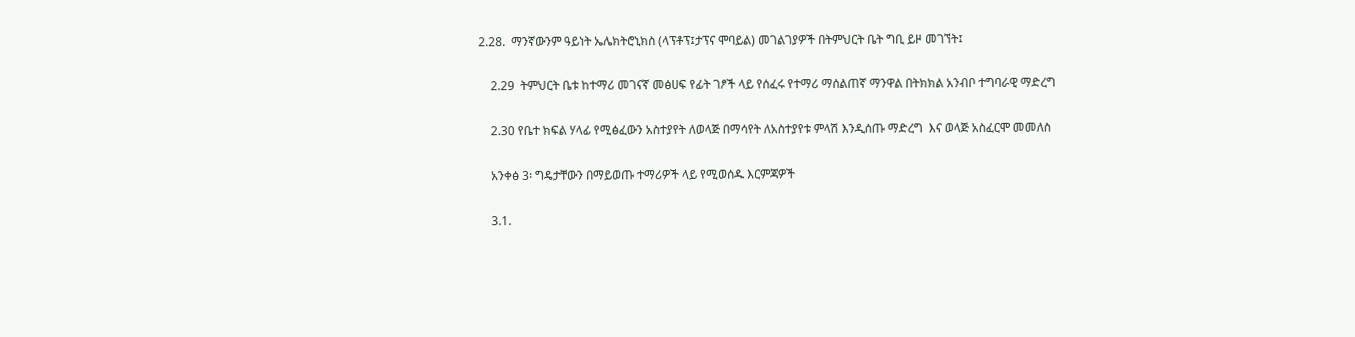2.28.  ማንኛውንም ዓይነት ኤሌክትሮኒክስ (ላፕቶፕ፤ታፕና ሞባይል) መገልገያዎች በትምህርት ቤት ግቢ ይዞ መገኘት፤

    2.29  ትምህርት ቤቱ ከተማሪ መገናኛ መፅሀፍ የፊት ገፆች ላይ የሰፈሩ የተማሪ ማሰልጠኛ ማንዋል በትክክል አንብቦ ተግባራዊ ማድረግ

    2.30 የቤተ ክፍል ሃላፊ የሚፅፈውን አስተያየት ለወላጅ በማሳየት ለአስተያየቱ ምላሽ እንዲሰጡ ማድረግ  እና ወላጅ አስፈርሞ መመለስ

    አንቀፅ 3፡ ግዴታቸውን በማይወጡ ተማሪዎች ላይ የሚወሰዱ እርምጃዎች

    3.1.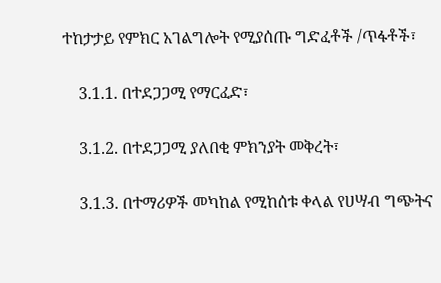ተከታታይ የምክር አገልግሎት የሚያሰጡ ግድፈቶች /ጥፋቶች፣

    3.1.1. በተደጋጋሚ የማርፈድ፣

    3.1.2. በተደጋጋሚ ያለበቂ ምክንያት መቅረት፣

    3.1.3. በተማሪዎች መካከል የሚከሰቱ ቀላል የሀሣብ ግጭትና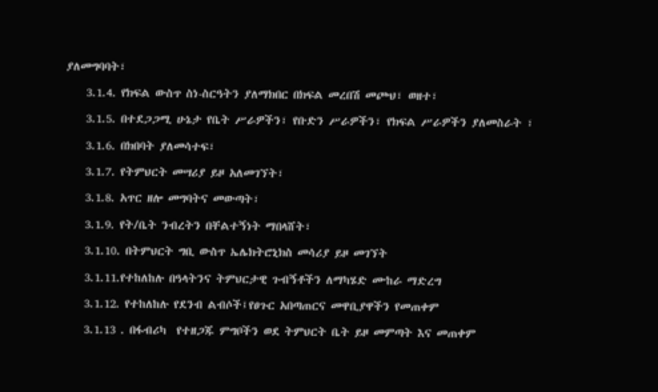ያለመግባባት፣

    3.1.4. የክፍል ውስጥ ስነ-ስርዓትን ያለማክበር በክፍል መረበሽ መጮህ፣ ወዘተ፣

    3.1.5. በተደጋጋሚ ሁኔታ የቤት ሥራዎችን፣ የቡድን ሥራዎችን፣ የክፍል ሥራዎችን ያለመስራት ፣

    3.1.6. በክበባት ያለመሳተፍ፣

    3.1.7. የትምህርት መሣሪያ ይዞ አለመገኘት፣

    3.1.8. አጥር ዘሎ መግባትና መውጣት፣

    3.1.9. የት/ቤት ንብረትን በቸልተኝነት ማበላሸት፣

    3.1.10. በትምህርት ግቢ ውስጥ ኤሌክትሮኒክስ መሳሪያ ይዞ መገኘት

    3.1.11.የተከለከሉ በዓላትንና ትምህርታዊ ጉብኝቶችን ለማካሄድ ሙከራ ማድረግ

    3.1.12. የተከለከሉ የደንብ ልብሶች፤የፀጉር አበጣጠርና መዋቢያዋችን የመጠቀም

    3.1.13 . በፋብሪካ  የተዘጋጁ ምግቦችን ወደ ትምህርት ቤት ይዞ መምጣት እና መጠቀም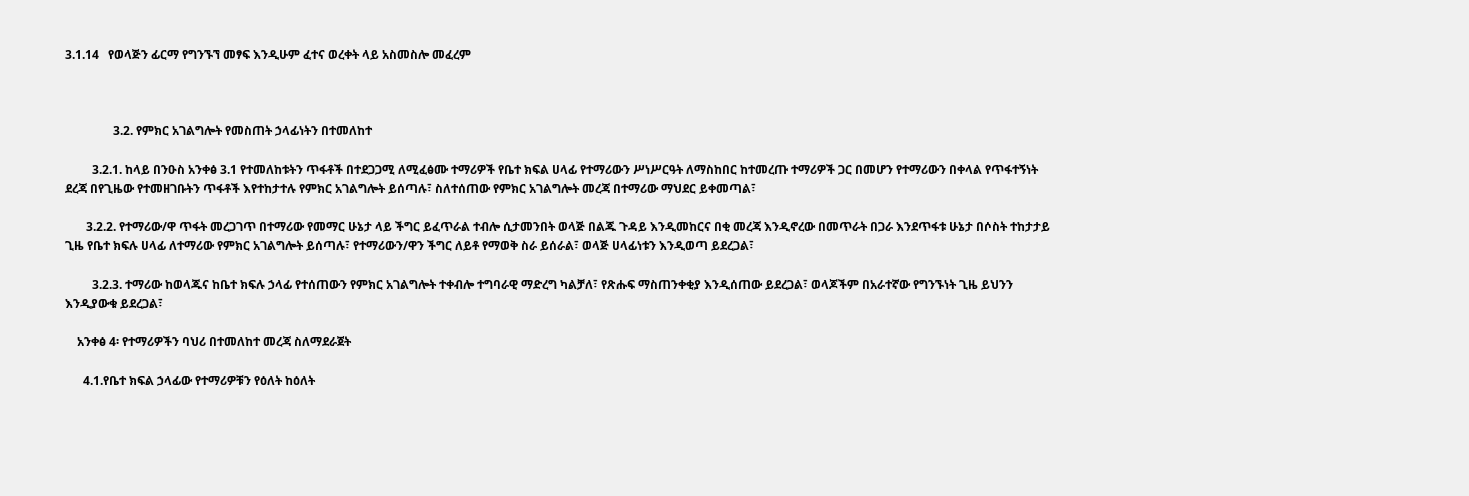3.1.14   የወላጅን ፊርማ የግንኙኘ መፃፍ እንዲሁም ፈተና ወረቀት ላይ አስመስሎ መፈረም



                3.2. የምክር አገልግሎት የመስጠት ኃላፊነትን በተመለከተ

         3.2.1. ከላይ በንዑስ አንቀፅ 3.1 የተመለከቱትን ጥፋቶች በተደጋጋሚ ለሚፈፅሙ ተማሪዎች የቤተ ክፍል ሀላፊ የተማሪውን ሥነሥርዓት ለማስከበር ከተመረጡ ተማሪዎች ጋር በመሆን የተማሪውን በቀላል የጥፋተኝነት ደረጃ በየጊዜው የተመዘገቡትን ጥፋቶች እየተከታተሉ የምክር አገልግሎት ይሰጣሉ፣ ስለተሰጠው የምክር አገልግሎት መረጃ በተማሪው ማህደር ይቀመጣል፣

       3.2.2. የተማሪው/ዋ ጥፋት መረጋገጥ በተማሪው የመማር ሁኔታ ላይ ችግር ይፈጥራል ተብሎ ሲታመንበት ወላጅ በልጁ ጉዳይ እንዲመከርና በቂ መረጃ እንዲኖረው በመጥራት በጋራ እንደጥፋቱ ሁኔታ በሶስት ተከታታይ ጊዜ የቤተ ክፍሉ ሀላፊ ለተማሪው የምክር አገልግሎት ይሰጣሉ፣ የተማሪውን/ዋን ችግር ለይቶ የማወቅ ስራ ይሰራል፣ ወላጅ ሀላፊነቱን እንዲወጣ ይደረጋል፣

         3.2.3. ተማሪው ከወላጁና ከቤተ ክፍሉ ኃላፊ የተሰጠውን የምክር አገልግሎት ተቀብሎ ተግባራዊ ማድረግ ካልቻለ፣ የጽሑፍ ማስጠንቀቂያ እንዲሰጠው ይደረጋል፣ ወላጆችም በአራተኛው የግንኙነት ጊዜ ይህንን እንዲያውቁ ይደረጋል፣

    አንቀፅ 4፡ የተማሪዎችን ባህሪ በተመለከተ መረጃ ስለማደራጀት

      4.1.የቤተ ክፍል ኃላፊው የተማሪዎቹን የዕለት ከዕለት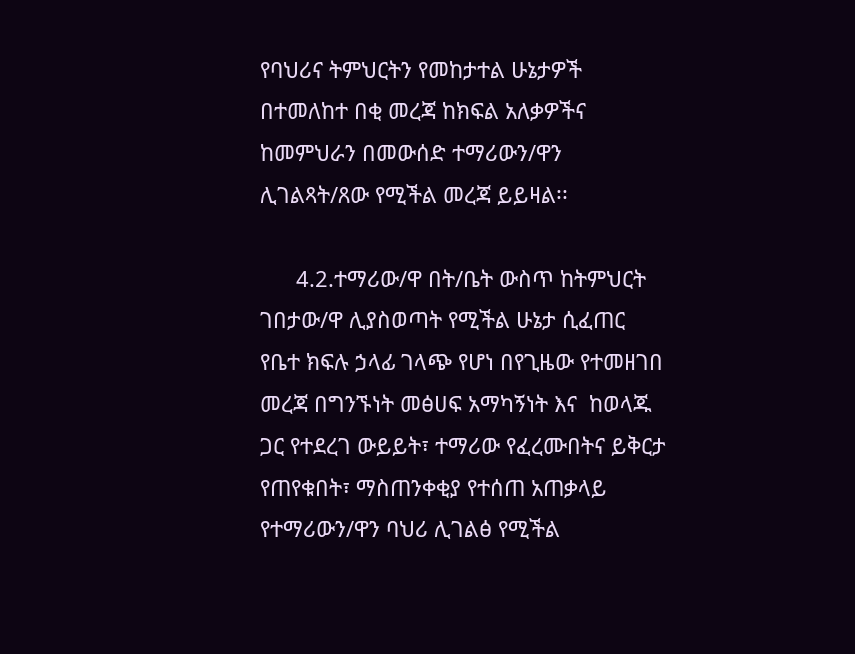የባህሪና ትምህርትን የመከታተል ሁኔታዎች በተመለከተ በቂ መረጃ ከክፍል አለቃዎችና ከመምህራን በመውሰድ ተማሪውን/ዋን ሊገልጻት/ጸው የሚችል መረጃ ይይዛል፡፡

      4.2.ተማሪው/ዋ በት/ቤት ውስጥ ከትምህርት ገበታው/ዋ ሊያስወጣት የሚችል ሁኔታ ሲፈጠር የቤተ ክፍሉ ኃላፊ ገላጭ የሆነ በየጊዜው የተመዘገበ መረጃ በግንኙነት መፅሀፍ አማካኝነት እና  ከወላጁ ጋር የተደረገ ውይይት፣ ተማሪው የፈረሙበትና ይቅርታ የጠየቁበት፣ ማስጠንቀቂያ የተሰጠ አጠቃላይ የተማሪውን/ዋን ባህሪ ሊገልፅ የሚችል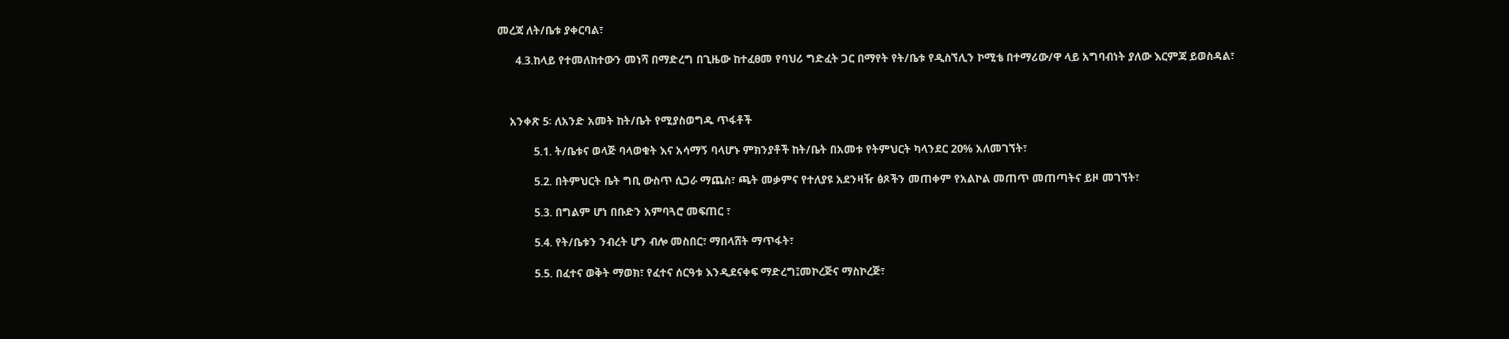መረጃ ለት/ቤቱ ያቀርባል፣

      4.3.ከላይ የተመለከተውን መነሻ በማድረግ በጊዜው ከተፈፀመ የባህሪ ግድፈት ጋር በማየት የት/ቤቱ የዲስኘሊን ኮሚቴ በተማሪው/ዋ ላይ አግባብነት ያለው እርምጃ ይወስዳል፣



    አንቀጽ 5፡ ለአንድ አመት ከት/ቤት የሚያስወግዱ ጥፋቶች

            5.1. ት/ቤቱና ወላጅ ባላወቁት እና አሳማኝ ባላሆኑ ምክንያቶች ከት/ቤት በአመቱ የትምህርት ካላንደር 2ዐ% አለመገኘት፣

            5.2. በትምህርት ቤት ግቢ ውስጥ ሲጋራ ማጨስ፣ ጫት መቃምና የተለያዩ አደንዛዥ ፅጾችን መጠቀም የአልኮል መጠጥ መጠጣትና ይዞ መገኘት፣

            5.3. በግልም ሆነ በቡድን አምባጓሮ መፍጠር ፣

            5.4. የት/ቤቱን ንብረት ሆን ብሎ መስበር፣ ማበላሸት ማጥፋት፣

            5.5. በፈተና ወቅት ማወክ፣ የፈተና ሰርዓቱ እንዲደናቀፍ ማድረግ፤መኮረጅና ማስኮረጅ፣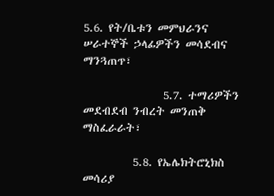5.6. የት/ቤቱን መምህራንና ሠራተኞች ኃላፊዎችን መሳደብና ማንጓጠጥ፣

                5.7. ተማሪዎችን መደብደብ ንብረት መንጠቅ ማስፈራራት፣

          5.8. የኤሌክትሮኒክስ መሳሪያ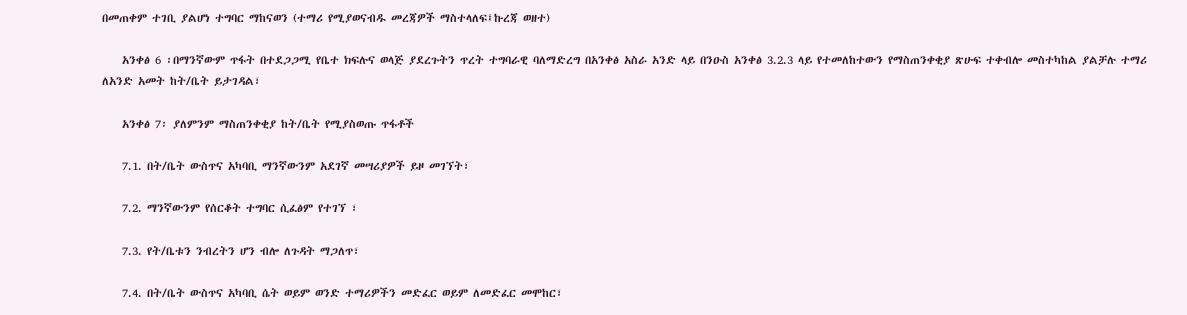በመጠቀም ተገቢ ያልሆነ ተግባር ማከናወን (ተማሪ የሚያወናብዱ መረጃዎች ማስተላለፍ፤ኩረጃ ወዘተ)

    አንቀፅ 6 ፡በማንኛውም ጥፋት በተደጋጋሚ የቤተ ክፍሉና ወላጅ ያደረጉትን ጥረት ተግባራዊ ባለማድረግ በአንቀፅ አስራ አንድ ላይ በንዑስ አንቀፅ 3.2.3 ላይ የተመለከተውን የማስጠንቀቂያ ጽሁፍ ተቀብሎ መስተካከል ያልቻሉ ተማሪ ለአንድ አመት ከት/ቤት ይታገዳል፣

    አንቀፅ 7፡ ያለምንም ማስጠንቀቂያ ከት/ቤት የሚያስወጡ ጥፋቶች

    7.1. በት/ቤት ውስጥና አካባቢ ማንኛውንም አደገኛ መሣሪያዎች ይዞ መገኘት፣

    7.2. ማንኛውንም የሰርቆት ተግባር ሲፈፅም የተገኘ ፣

    7.3. የት/ቤቱን ንብረትን ሆን ብሎ ለጉዳት ማጋለጥ፣

    7.4. በት/ቤት ውስጥና አካባቢ ሴት ወይም ወንድ ተማሪዎችን መድፈር ወይም ለመድፈር መሞከር፣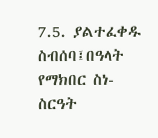7.5. ያልተፈቀዱ ስብሰባ፤በዓላት የማክበር ስነ-ስርዓት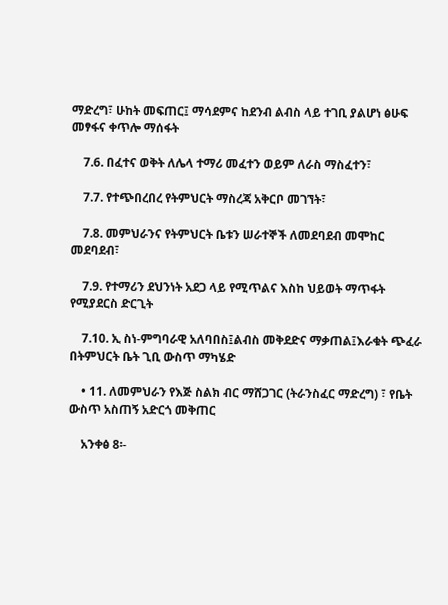ማድረግ፣ ሁከት መፍጠር፤ ማሳደምና ከደንብ ልብስ ላይ ተገቢ ያልሆነ ፅሁፍ መፃፋና ቀጥሎ ማሰፋት

    7.6. በፈተና ወቅት ለሌላ ተማሪ መፈተን ወይም ለራስ ማስፈተን፣

    7.7. የተጭበረበረ የትምህርት ማስረጃ አቅርቦ መገኘት፣

    7.8. መምህራንና የትምህርት ቤቱን ሠራተኞች ለመደባደብ መሞከር መደባደብ፣

    7.9. የተማሪን ደህንነት አደጋ ላይ የሚጥልና እስከ ህይወት ማጥፋት የሚያደርስ ድርጊት

    7.10. ኢ ስነ-ምግባራዊ አለባበስ፤ልብስ መቅደድና ማቃጠል፤እራቁት ጭፈራ በትምህርት ቤት ጊቢ ውስጥ ማካሄድ

    • 11. ለመምህራን የእጅ ስልክ ብር ማሸጋገር (ትራንስፈር ማድረግ) ፣ የቤት ውስጥ አስጠኝ አድርጎ መቅጠር

    አንቀፅ 8፡-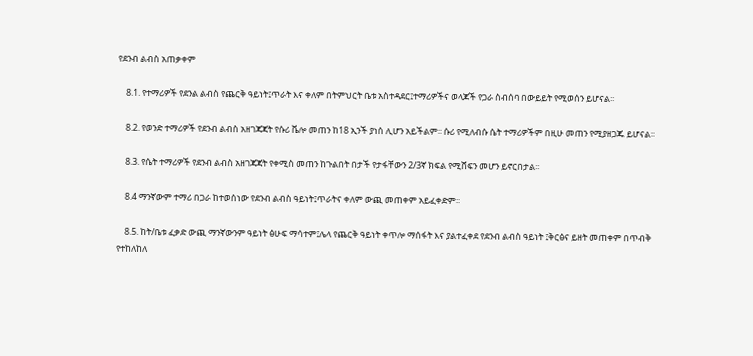የደንብ ልብስ አጠቃቀም

    8.1. የተማሪዎች የደንል ልብስ የጨርቅ ዓይነት፤ጥራት እና ቀለም በትምህርት ቤቱ አስተዳደር፤ተማሪዎችና ወላጆች የጋራ ስብሰባ በውይይት የሚወሰን ይሆናል፡፡

    8.2. የወንድ ተማሪዎች የደንብ ልብስ አዘገጃጃት የሱሪ ቬሎ መጠን ከ18 ኢንች ያነሰ ሊሆን አይችልም፡፡ ሱሪ የሚለብሱ ሴት ተማሪዎችም በዚሁ መጠን የሚያዘጋጁ ይሆናል፡፡

    8.3. የሴት ተማሪዎች የደንብ ልብስ አዘገጃጃት የቀሚስ መጠን ከጉልበት በታች የታፋቸውን 2/3ኛ ክፍል የሚሸፍን መሆን ይኖርበታል፡፡

    8.4 ማንኛውም ተማሪ በጋራ ከተወሰነው የደንብ ልብስ ዓይነት፤ጥራትና ቀለም ውጪ መጠቀም አይፈቀድም፡፡

    8.5. ከት/ቤቱ ፈቃድ ውጪ ማንኛውንም ዓይነት ፅሁፍ ማሳተም፤ሌላ የጨርቅ ዓይነት ቀጥሎ ማሰፋት እና ያልተፈቀደ የደንብ ልብስ ዓይነት ፤ቅርፅና ይዘት መጠቀም በጥብቅ የተከለከለ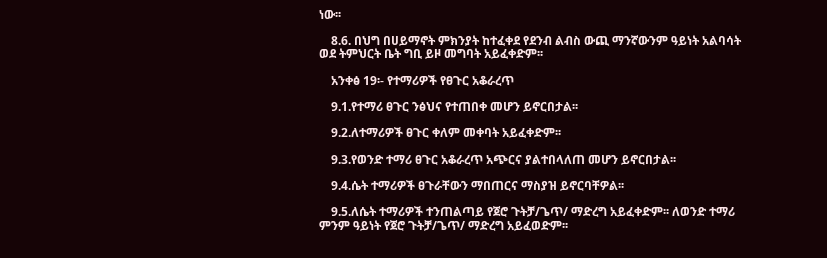ነው፡፡

    8.6. በህግ በሀይማኖት ምክንያት ከተፈቀደ የደንብ ልብስ ውጪ ማንኛውንም ዓይነት አልባሳት ወደ ትምህርት ቤት ግቢ ይዞ መግባት አይፈቀድም፡፡

    አንቀፅ 19፡- የተማሪዎች የፀጉር አቆራረጥ

    9.1.የተማሪ ፀጉር ንፅህና የተጠበቀ መሆን ይኖርበታል፡፡

    9.2.ለተማሪዎች ፀጉር ቀለም መቀባት አይፈቀድም፡፡

    9.3.የወንድ ተማሪ ፀጉር አቆራረጥ አጭርና ያልተበላለጠ መሆን ይኖርበታል፡፡

    9.4.ሴት ተማሪዎች ፀጉራቸውን ማበጠርና ማስያዝ ይኖርባቸዎል፡፡

    9.5.ለሴት ተማሪዎች ተንጠልጣይ የጀሮ ጉትቻ/ጌጥ/ ማድረግ አይፈቀድም፡፡ ለወንድ ተማሪ ምንም ዓይነት የጀሮ ጉትቻ/ጌጥ/ ማድረግ አይፈወድም፡፡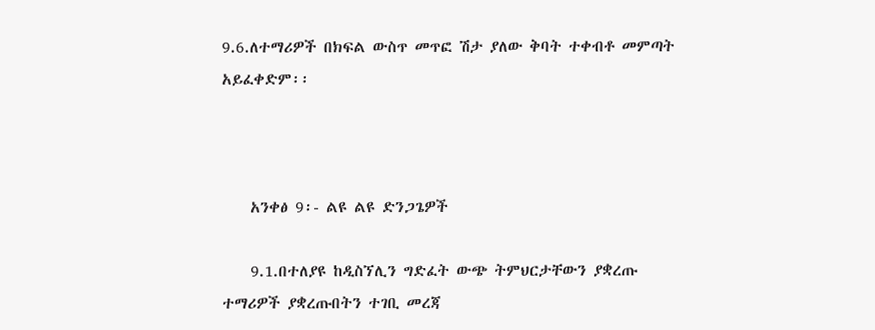9.6.ለተማሪዎች በክፍል ውስጥ መጥፎ ሽታ ያለው ቅባት ተቀብቶ መምጣት አይፈቀድም፡፡



    አንቀፅ 9፡- ልዩ ልዩ ድንጋጌዎች

    9.1.በተለያዩ ከዲስኘሊን ግድፈት ውጭ ትምህርታቸውን ያቋረጡ ተማሪዎች ያቋረጡበትን ተገቢ መረጃ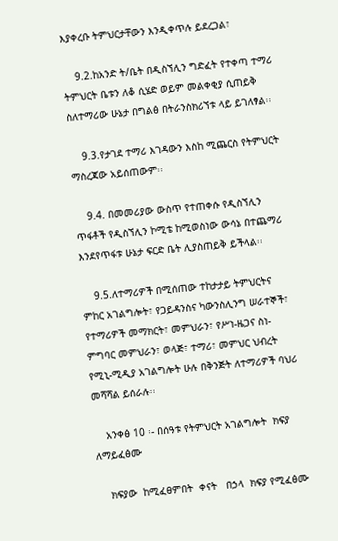እያቀረቡ ትምህርታቸውን እንዲቀጥሉ ይደረጋል፣

    9.2.ከአንድ ት/ቤት በዲስኘሊን ግድፈት የተቀጣ ተማሪ ትምህርት ቤቱን ለቆ ሲሄድ ወይም መልቀቂያ ሲጠይቅ ስለተማሪው ሁኔታ በግልፅ በትራንስክሪኘቱ ላይ ይገለፃል፡፡

    9.3.የታገደ ተማሪ እገዳውን እስከ ሚጨርስ የትምህርት ማስረጃው አይሰጠውም፡፡

    9.4. በመመሪያው ውስጥ የተጠቀሱ የዲስኘሊን ጥፋቶች የዲስኘሊን ኮሚቴ ከሚወስነው ውሳኔ በተጨማሪ እንደየጥፋቱ ሁኔታ ፍርድ ቤት ሊያስጠይቅ ይችላል፡፡

    9.5.ለተማሪዎች በሚሰጠው ተከታታይ ትምህርትና ምከር አገልግሎት፣ የጋይዳንስና ካውንስሊንግ ሠራተኞች፣ የተማሪዎች መማክርት፣ መምህራን፣ የሥነ-ዜጋና ስነ-ምግባር መምህራን፣ ወላጅ፣ ተማሪ፣ መምህር ህብረት የሚኒ-ሚዲያ አገልግሎት ሁሉ በቅንጅት ለተማሪዎች ባህሪ መሻሻል ይሰራሉ፡፡

    አንቀፅ 10 ፡- በሰዓቱ የትምህርት አገልግሎት  ክፍያ ለማይፈፅሙ

    ክፍያው  ከሚፈፀምበት  ቀናት   በኃላ  ክፍያ የሚፈፅሙ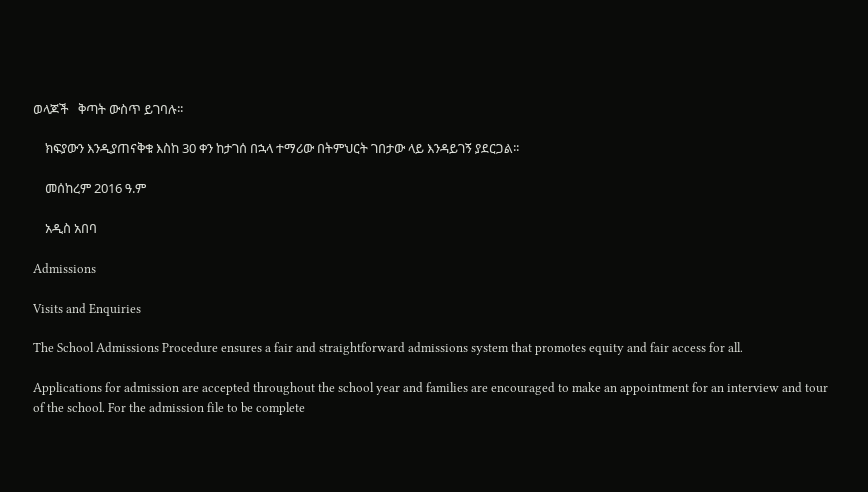ወላጆች   ቅጣት ውስጥ ይገባሉ፡፡

    ክፍያውን እንዲያጠናቅቁ እስከ 30 ቀን ከታገሰ በኋላ ተማሪው በትምህርት ገበታው ላይ እንዳይገኝ ያደርጋል፡፡

    መሰከረም 2016 ዓ.ም

    አዲስ አበባ

Admissions

Visits and Enquiries

The School Admissions Procedure ensures a fair and straightforward admissions system that promotes equity and fair access for all.

Applications for admission are accepted throughout the school year and families are encouraged to make an appointment for an interview and tour of the school. For the admission file to be complete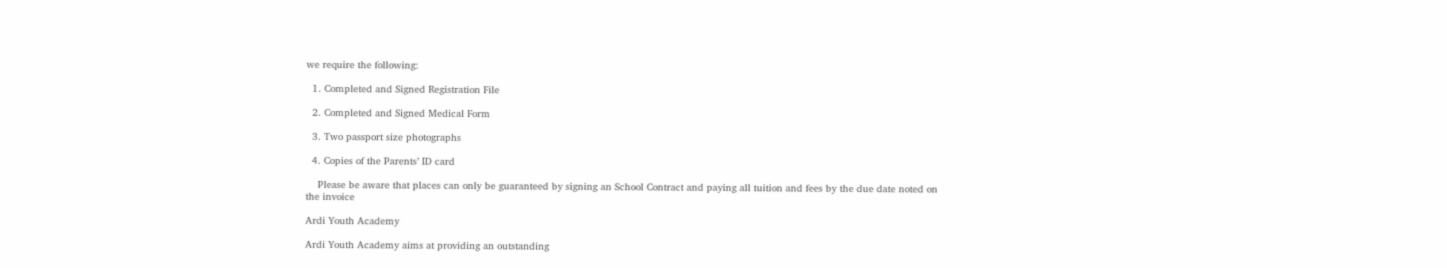we require the following:

  1. Completed and Signed Registration File

  2. Completed and Signed Medical Form

  3. Two passport size photographs

  4. Copies of the Parents’ ID card

    Please be aware that places can only be guaranteed by signing an School Contract and paying all tuition and fees by the due date noted on the invoice

Ardi Youth Academy

Ardi Youth Academy aims at providing an outstanding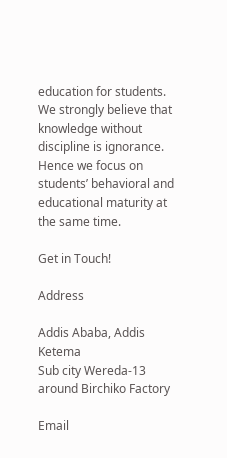education for students. We strongly believe that knowledge without discipline is ignorance. Hence we focus on students’ behavioral and educational maturity at the same time.

Get in Touch!

Address

Addis Ababa, Addis Ketema
Sub city Wereda-13 around Birchiko Factory

Email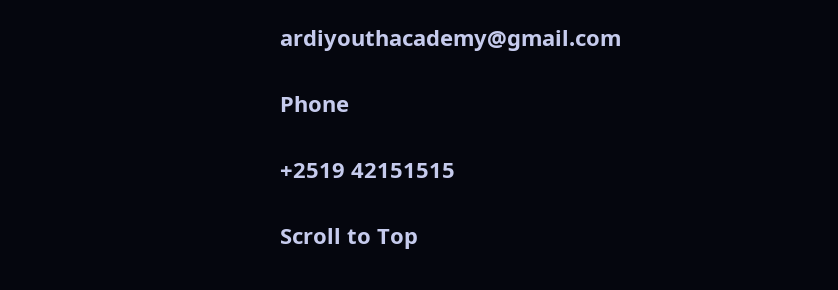ardiyouthacademy@gmail.com

Phone

+2519 42151515

Scroll to Top